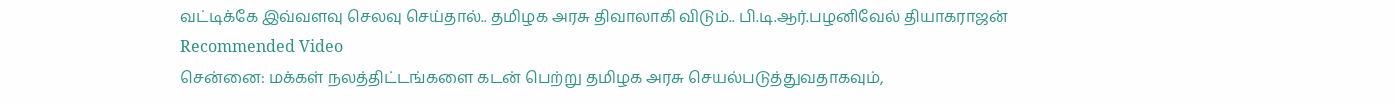வட்டிக்கே இவ்வளவு செலவு செய்தால்.. தமிழக அரசு திவாலாகி விடும்.. பி.டி.ஆர்.பழனிவேல் தியாகராஜன்
Recommended Video
சென்னை: மக்கள் நலத்திட்டங்களை கடன் பெற்று தமிழக அரசு செயல்படுத்துவதாகவும்,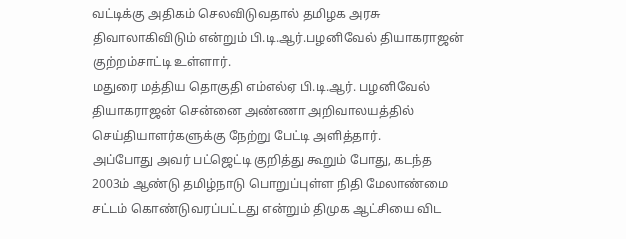வட்டிக்கு அதிகம் செலவிடுவதால் தமிழக அரசு திவாலாகிவிடும் என்றும் பி.டி.ஆர்.பழனிவேல் தியாகராஜன் குற்றம்சாட்டி உள்ளார்.
மதுரை மத்திய தொகுதி எம்எல்ஏ பி.டி.ஆர். பழனிவேல் தியாகராஜன் சென்னை அண்ணா அறிவாலயத்தில் செய்தியாளர்களுக்கு நேற்று பேட்டி அளித்தார்.
அப்போது அவர் பட்ஜெட்டி குறித்து கூறும் போது, கடந்த 2003ம் ஆண்டு தமிழ்நாடு பொறுப்புள்ள நிதி மேலாண்மை சட்டம் கொண்டுவரப்பட்டது என்றும் திமுக ஆட்சியை விட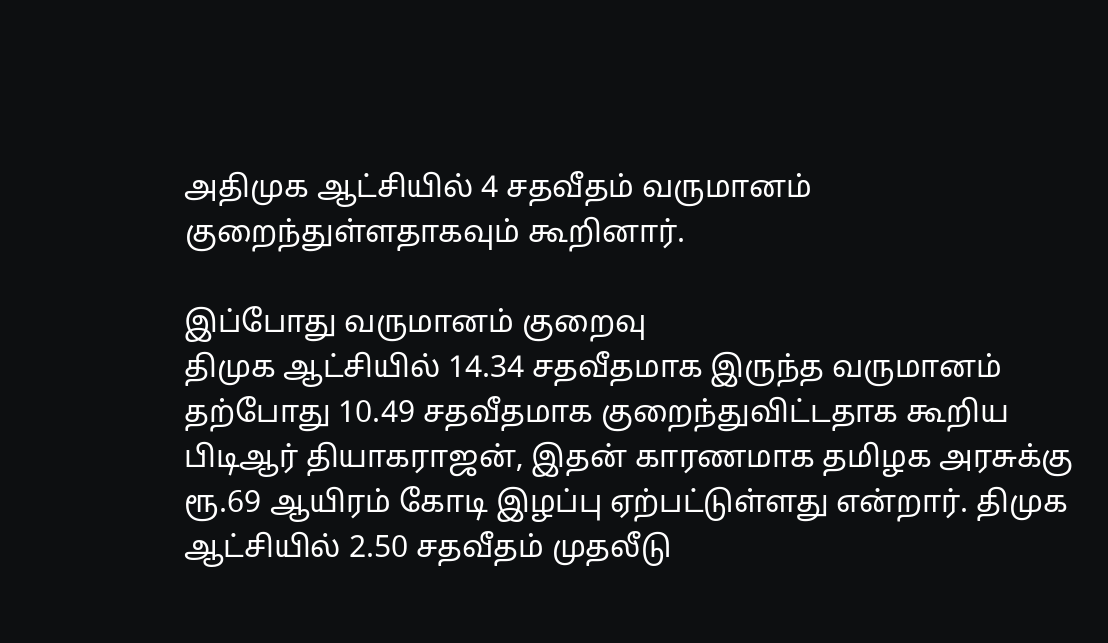அதிமுக ஆட்சியில் 4 சதவீதம் வருமானம் குறைந்துள்ளதாகவும் கூறினார்.

இப்போது வருமானம் குறைவு
திமுக ஆட்சியில் 14.34 சதவீதமாக இருந்த வருமானம் தற்போது 10.49 சதவீதமாக குறைந்துவிட்டதாக கூறிய பிடிஆர் தியாகராஜன், இதன் காரணமாக தமிழக அரசுக்கு ரூ.69 ஆயிரம் கோடி இழப்பு ஏற்பட்டுள்ளது என்றார். திமுக ஆட்சியில் 2.50 சதவீதம் முதலீடு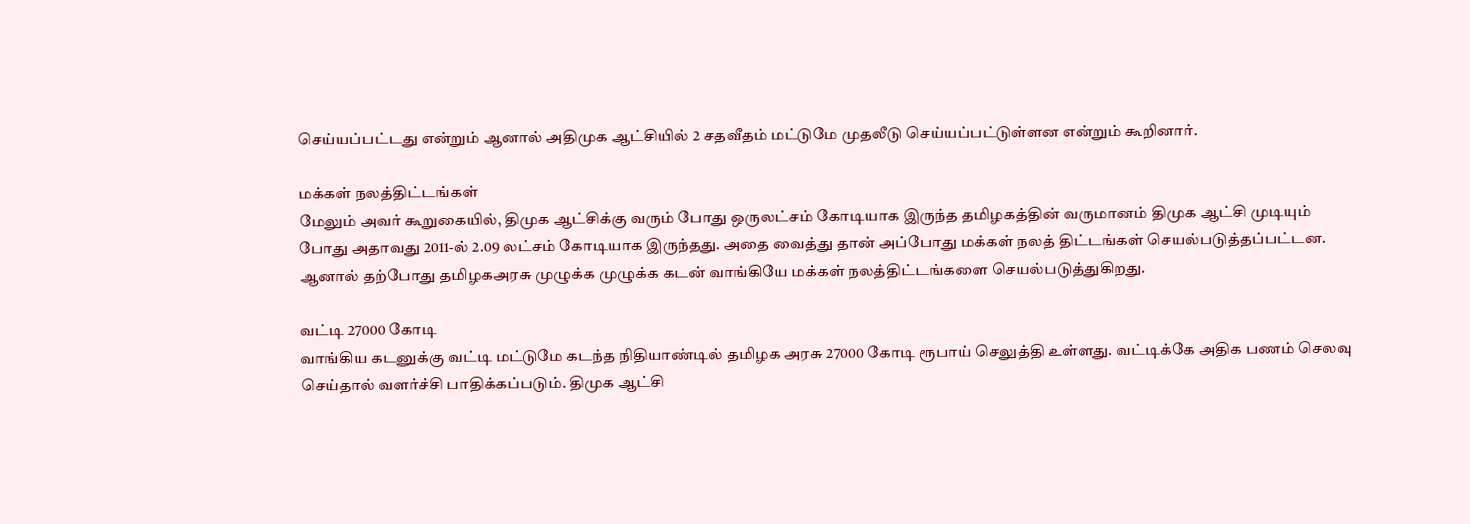செய்யப்பட்டது என்றும் ஆனால் அதிமுக ஆட்சியில் 2 சதவீதம் மட்டுமே முதலீடு செய்யப்பட்டுள்ளன என்றும் கூறினார்.

மக்கள் நலத்திட்டங்கள்
மேலும் அவர் கூறுகையில், திமுக ஆட்சிக்கு வரும் போது ஒருலட்சம் கோடியாக இருந்த தமிழகத்தின் வருமானம் திமுக ஆட்சி முடியும் போது அதாவது 2011-ல் 2.09 லட்சம் கோடியாக இருந்தது. அதை வைத்து தான் அப்போது மக்கள் நலத் திட்டங்கள் செயல்படுத்தப்பட்டன. ஆனால் தற்போது தமிழகஅரசு முழுக்க முழுக்க கடன் வாங்கியே மக்கள் நலத்திட்டங்களை செயல்படுத்துகிறது.

வட்டி 27000 கோடி
வாங்கிய கடனுக்கு வட்டி மட்டுமே கடந்த நிதியாண்டில் தமிழக அரசு 27000 கோடி ரூபாய் செலுத்தி உள்ளது. வட்டிக்கே அதிக பணம் செலவு செய்தால் வளர்ச்சி பாதிக்கப்படும். திமுக ஆட்சி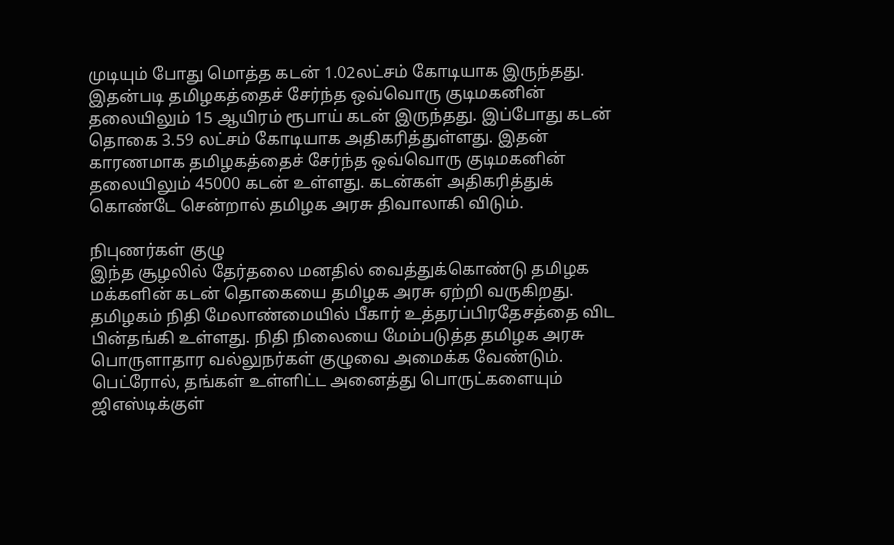முடியும் போது மொத்த கடன் 1.02லட்சம் கோடியாக இருந்தது. இதன்படி தமிழகத்தைச் சேர்ந்த ஒவ்வொரு குடிமகனின் தலையிலும் 15 ஆயிரம் ரூபாய் கடன் இருந்தது. இப்போது கடன் தொகை 3.59 லட்சம் கோடியாக அதிகரித்துள்ளது. இதன் காரணமாக தமிழகத்தைச் சேர்ந்த ஒவ்வொரு குடிமகனின் தலையிலும் 45000 கடன் உள்ளது. கடன்கள் அதிகரித்துக் கொண்டே சென்றால் தமிழக அரசு திவாலாகி விடும்.

நிபுணர்கள் குழு
இந்த சூழலில் தேர்தலை மனதில் வைத்துக்கொண்டு தமிழக மக்களின் கடன் தொகையை தமிழக அரசு ஏற்றி வருகிறது. தமிழகம் நிதி மேலாண்மையில் பீகார் உத்தரப்பிரதேசத்தை விட பின்தங்கி உள்ளது. நிதி நிலையை மேம்படுத்த தமிழக அரசு பொருளாதார வல்லுநர்கள் குழுவை அமைக்க வேண்டும். பெட்ரோல், தங்கள் உள்ளிட்ட அனைத்து பொருட்களையும் ஜிஎஸ்டிக்குள்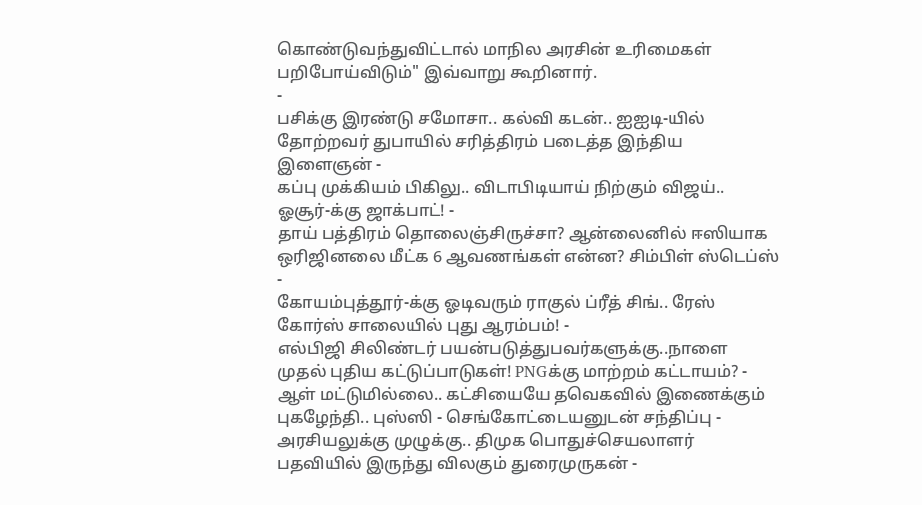கொண்டுவந்துவிட்டால் மாநில அரசின் உரிமைகள் பறிபோய்விடும்" இவ்வாறு கூறினார்.
-
பசிக்கு இரண்டு சமோசா.. கல்வி கடன்.. ஐஐடி-யில் தோற்றவர் துபாயில் சரித்திரம் படைத்த இந்திய இளைஞன் -
கப்பு முக்கியம் பிகிலு.. விடாபிடியாய் நிற்கும் விஜய்.. ஓசூர்-க்கு ஜாக்பாட்! -
தாய் பத்திரம் தொலைஞ்சிருச்சா? ஆன்லைனில் ஈஸியாக ஒரிஜினலை மீட்க 6 ஆவணங்கள் என்ன? சிம்பிள் ஸ்டெப்ஸ் -
கோயம்புத்தூர்-க்கு ஓடிவரும் ராகுல் ப்ரீத் சிங்.. ரேஸ் கோர்ஸ் சாலையில் புது ஆரம்பம்! -
எல்பிஜி சிலிண்டர் பயன்படுத்துபவர்களுக்கு..நாளை முதல் புதிய கட்டுப்பாடுகள்! PNGக்கு மாற்றம் கட்டாயம்? -
ஆள் மட்டுமில்லை.. கட்சியையே தவெகவில் இணைக்கும் புகழேந்தி.. புஸ்ஸி - செங்கோட்டையனுடன் சந்திப்பு -
அரசியலுக்கு முழுக்கு.. திமுக பொதுச்செயலாளர் பதவியில் இருந்து விலகும் துரைமுருகன் -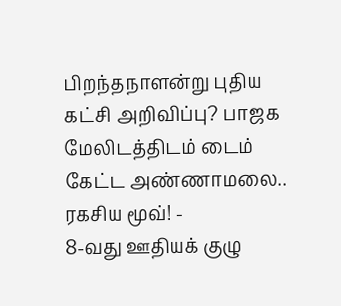பிறந்தநாளன்று புதிய கட்சி அறிவிப்பு? பாஜக மேலிடத்திடம் டைம் கேட்ட அண்ணாமலை.. ரகசிய மூவ்! -
8-வது ஊதியக் குழு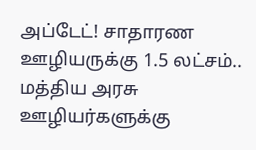அப்டேட்! சாதாரண ஊழியருக்கு 1.5 லட்சம்.. மத்திய அரசு ஊழியர்களுக்கு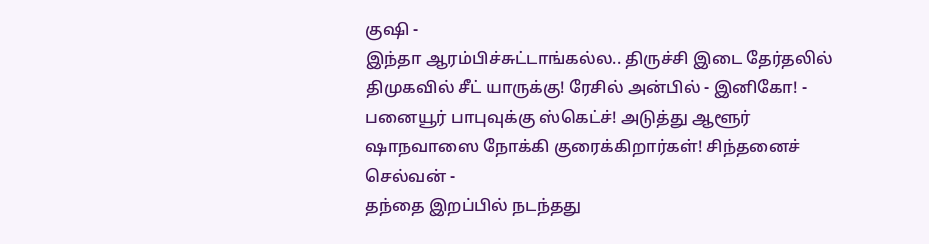குஷி -
இந்தா ஆரம்பிச்சுட்டாங்கல்ல.. திருச்சி இடை தேர்தலில் திமுகவில் சீட் யாருக்கு! ரேசில் அன்பில் - இனிகோ! -
பனையூர் பாபுவுக்கு ஸ்கெட்ச்! அடுத்து ஆளூர் ஷாநவாஸை நோக்கி குரைக்கிறார்கள்! சிந்தனைச் செல்வன் -
தந்தை இறப்பில் நடந்தது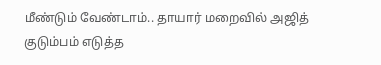மீண்டும் வேண்டாம்.. தாயார் மறைவில் அஜித் குடும்பம் எடுத்த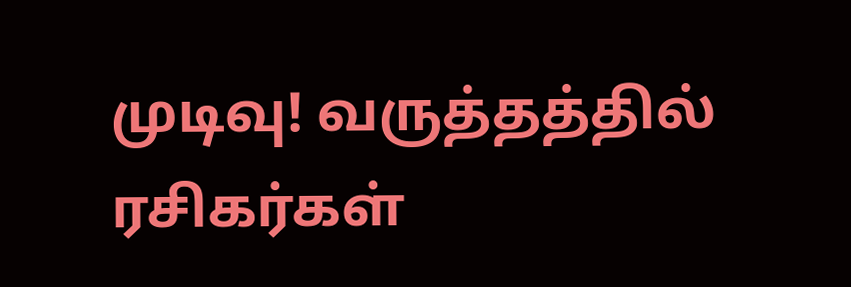முடிவு! வருத்தத்தில் ரசிகர்கள்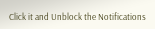Click it and Unblock the Notifications